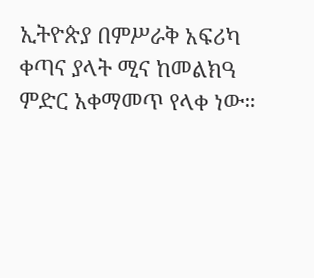ኢትዮጵያ በምሥራቅ አፍሪካ ቀጣና ያላት ሚና ከመልክዓ ምድር አቀማመጥ የላቀ ነው።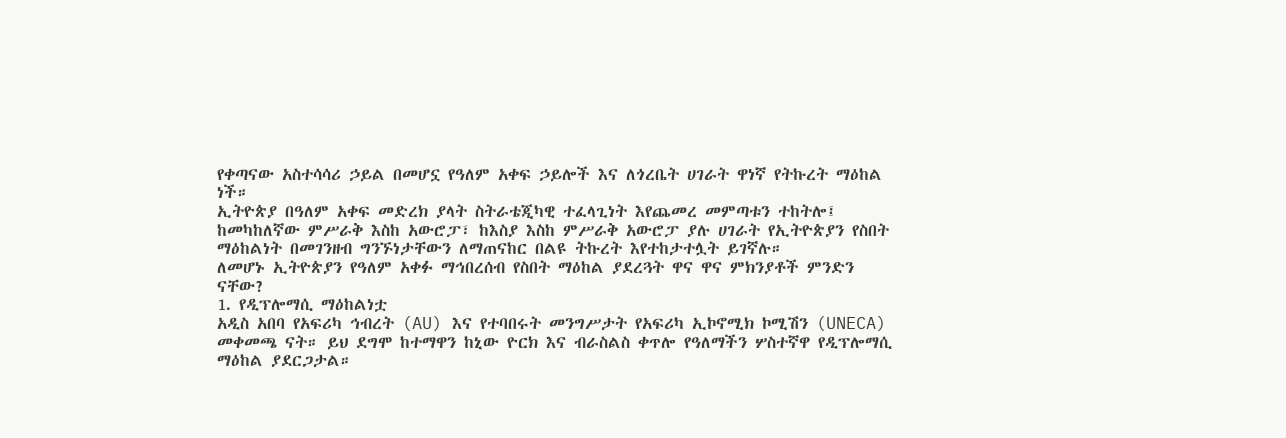የቀጣናው አስተሳሳሪ ኃይል በመሆኗ የዓለም አቀፍ ኃይሎች እና ለጎረቤት ሀገራት ዋነኛ የትኩረት ማዕከል ነች።
ኢትዮጵያ በዓለም አቀፍ መድረክ ያላት ስትራቴጂካዊ ተፈላጊነት እየጨመረ መምጣቱን ተከትሎ፤ ከመካከለኛው ምሥራቅ እስከ አውሮፓ፣ ከእስያ እስከ ምሥራቅ አውሮፓ ያሉ ሀገራት የኢትዮጵያን የስበት ማዕከልነት በመገንዘብ ግንኙነታቸውን ለማጠናከር በልዩ ትኩረት እየተከታተሏት ይገኛሉ።
ለመሆኑ ኢትዮጵያን የዓለም አቀፉ ማኅበረሰብ የስበት ማዕከል ያደረጓት ዋና ዋና ምክንያቶች ምንድን ናቸው?
1. የዲፕሎማሲ ማዕከልነቷ
አዲስ አበባ የአፍሪካ ኅብረት (AU) እና የተባበሩት መንግሥታት የአፍሪካ ኢኮኖሚክ ኮሚሽን (UNECA) መቀመጫ ናት። ይህ ደግሞ ከተማዋን ከኒው ዮርክ እና ብራስልስ ቀጥሎ የዓለማችን ሦስተኛዋ የዲፕሎማሲ ማዕከል ያደርጋታል።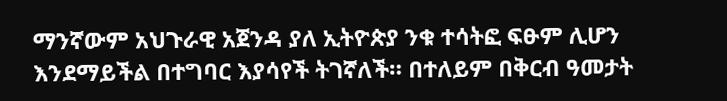ማንኛውም አህጉራዊ አጀንዳ ያለ ኢትዮጵያ ንቁ ተሳትፎ ፍፁም ሊሆን እንደማይችል በተግባር እያሳየች ትገኛለች። በተለይም በቅርብ ዓመታት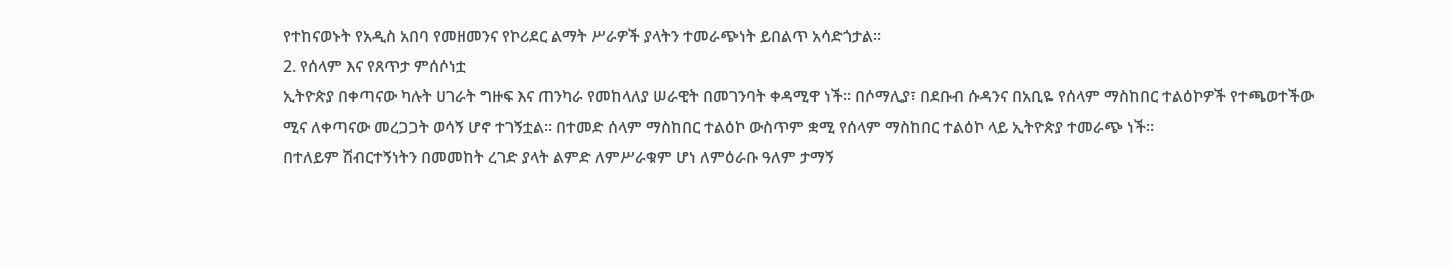የተከናወኑት የአዲስ አበባ የመዘመንና የኮሪደር ልማት ሥራዎች ያላትን ተመራጭነት ይበልጥ አሳድጎታል።
2. የሰላም እና የጸጥታ ምሰሶነቷ
ኢትዮጵያ በቀጣናው ካሉት ሀገራት ግዙፍ እና ጠንካራ የመከላለያ ሠራዊት በመገንባት ቀዳሚዋ ነች። በሶማሊያ፣ በደቡብ ሱዳንና በአቢዬ የሰላም ማስከበር ተልዕኮዎች የተጫወተችው ሚና ለቀጣናው መረጋጋት ወሳኝ ሆኖ ተገኝቷል። በተመድ ሰላም ማስከበር ተልዕኮ ውስጥም ቋሚ የሰላም ማስከበር ተልዕኮ ላይ ኢትዮጵያ ተመራጭ ነች።
በተለይም ሽብርተኝነትን በመመከት ረገድ ያላት ልምድ ለምሥራቁም ሆነ ለምዕራቡ ዓለም ታማኝ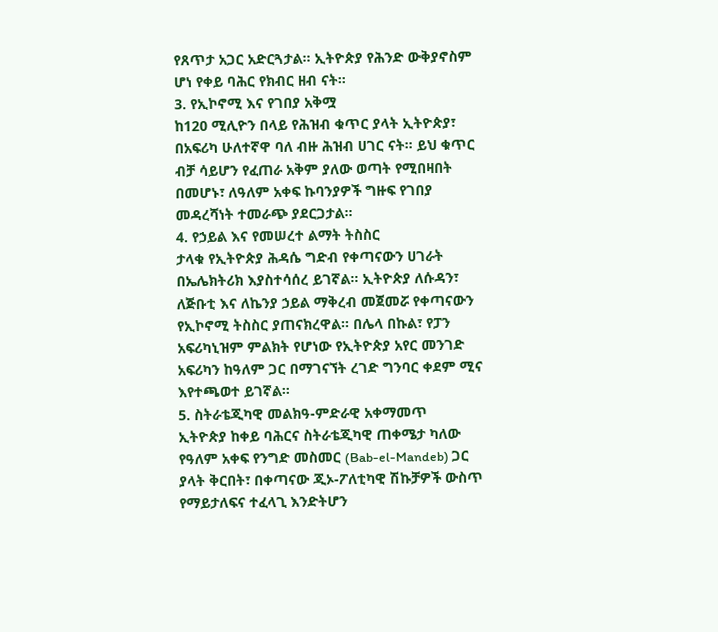የጸጥታ አጋር አድርጓታል። ኢትዮጵያ የሕንድ ውቅያኖስም ሆነ የቀይ ባሕር የክብር ዘብ ናት።
3. የኢኮኖሚ እና የገበያ አቅሟ
ከ120 ሚሊዮን በላይ የሕዝብ ቁጥር ያላት ኢትዮጵያ፣ በአፍሪካ ሁለተኛዋ ባለ ብዙ ሕዝብ ሀገር ናት። ይህ ቁጥር ብቻ ሳይሆን የፈጠራ አቅም ያለው ወጣት የሚበዛበት በመሆኑ፣ ለዓለም አቀፍ ኩባንያዎች ግዙፍ የገበያ መዳረሻነት ተመራጭ ያደርጋታል።
4. የኃይል እና የመሠረተ ልማት ትስስር
ታላቁ የኢትዮጵያ ሕዳሴ ግድብ የቀጣናውን ሀገራት በኤሌክትሪክ እያስተሳሰረ ይገኛል። ኢትዮጵያ ለሱዳን፣ ለጅቡቲ እና ለኬንያ ኃይል ማቅረብ መጀመሯ የቀጣናውን የኢኮኖሚ ትስስር ያጠናክረዋል። በሌላ በኩል፣ የፓን አፍሪካኒዝም ምልክት የሆነው የኢትዮጵያ አየር መንገድ አፍሪካን ከዓለም ጋር በማገናኘት ረገድ ግንባር ቀደም ሚና እየተጫወተ ይገኛል።
5. ስትራቴጂካዊ መልክዓ-ምድራዊ አቀማመጥ
ኢትዮጵያ ከቀይ ባሕርና ስትራቴጂካዊ ጠቀሜታ ካለው የዓለም አቀፍ የንግድ መስመር (Bab-el-Mandeb) ጋር ያላት ቅርበት፣ በቀጣናው ጂኦ-ፖለቲካዊ ሽኩቻዎች ውስጥ የማይታለፍና ተፈላጊ እንድትሆን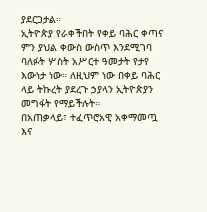ያደርጋታል።
ኢትዮጵያ የራቀችበት የቀይ ባሕር ቀጣና ምን ያህል ቀውስ ውስጥ እንደሚገባ ባለፉት ሦስት አሥርተ ዓመታት የታየ እውነታ ነው። ለዚህም ነው በቀይ ባሕር ላይ ትኩረት ያደረጉ ኃያላን ኢትዮጵያን መግፋት የማይችሉት።
በአጠቃላይ፣ ተፈጥሮአዊ አቀማመጧ እና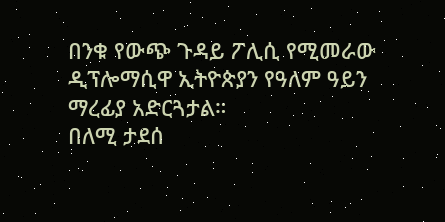በንቁ የውጭ ጉዳይ ፖሊሲ የሚመራው ዲፕሎማሲዋ ኢትዮጵያን የዓለም ዓይን ማረፊያ አድርጓታል።
በለሚ ታደሰ